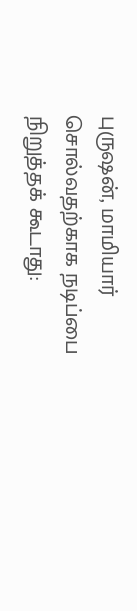புருஷன், மாமியார் சொல்வதற்காக நடிப்பை நிறுத்தக் கூடாது: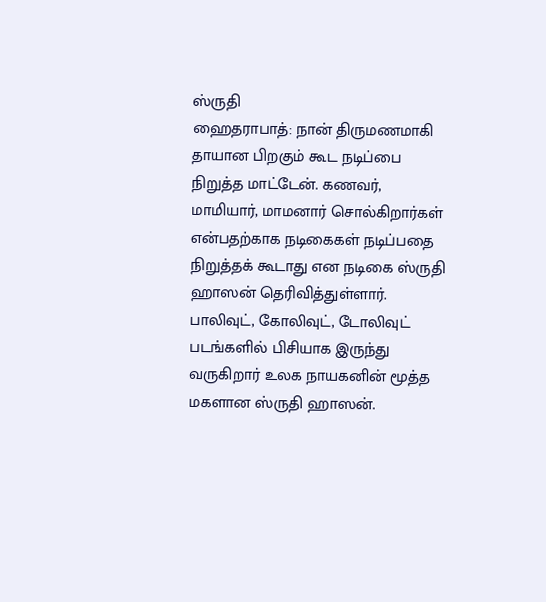ஸ்ருதி
ஹைதராபாத்: நான் திருமணமாகி தாயான பிறகும் கூட நடிப்பை நிறுத்த மாட்டேன். கணவர், மாமியார், மாமனார் சொல்கிறார்கள் என்பதற்காக நடிகைகள் நடிப்பதை நிறுத்தக் கூடாது என நடிகை ஸ்ருதி ஹாஸன் தெரிவித்துள்ளார்.
பாலிவுட், கோலிவுட், டோலிவுட் படங்களில் பிசியாக இருந்து வருகிறார் உலக நாயகனின் மூத்த மகளான ஸ்ருதி ஹாஸன்.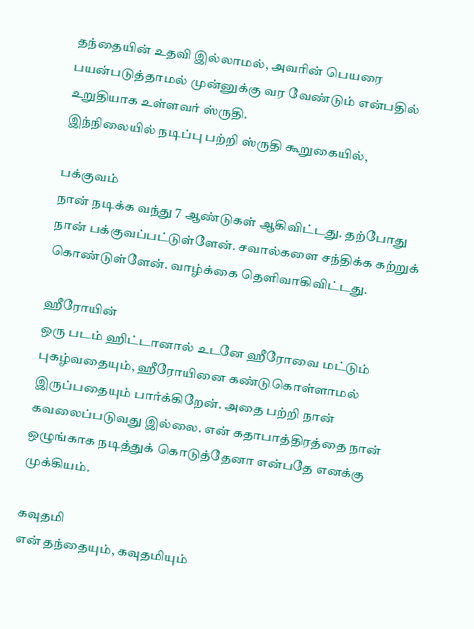தந்தையின் உதவி இல்லாமல், அவரின் பெயரை பயன்படுத்தாமல் முன்னுக்கு வர வேண்டும் என்பதில் உறுதியாக உள்ளவர் ஸ்ருதி.
இந்நிலையில் நடிப்பு பற்றி ஸ்ருதி கூறுகையில்,

பக்குவம்
நான் நடிக்க வந்து 7 ஆண்டுகள் ஆகிவிட்டது. தற்போது நான் பக்குவப்பட்டுள்ளேன். சவால்களை சந்திக்க கற்றுக் கொண்டுள்ளேன். வாழ்க்கை தெளிவாகிவிட்டது.

ஹீரோயின்
ஒரு படம் ஹிட்டானால் உடனே ஹீரோவை மட்டும் புகழ்வதையும், ஹீரோயினை கண்டுகொள்ளாமல் இருப்பதையும் பார்க்கிறேன். அதை பற்றி நான் கவலைப்படுவது இல்லை. என் கதாபாத்திரத்தை நான் ஒழுங்காக நடித்துக் கொடுத்தேனா என்பதே எனக்கு முக்கியம்.

கவுதமி
என் தந்தையும், கவுதமியும்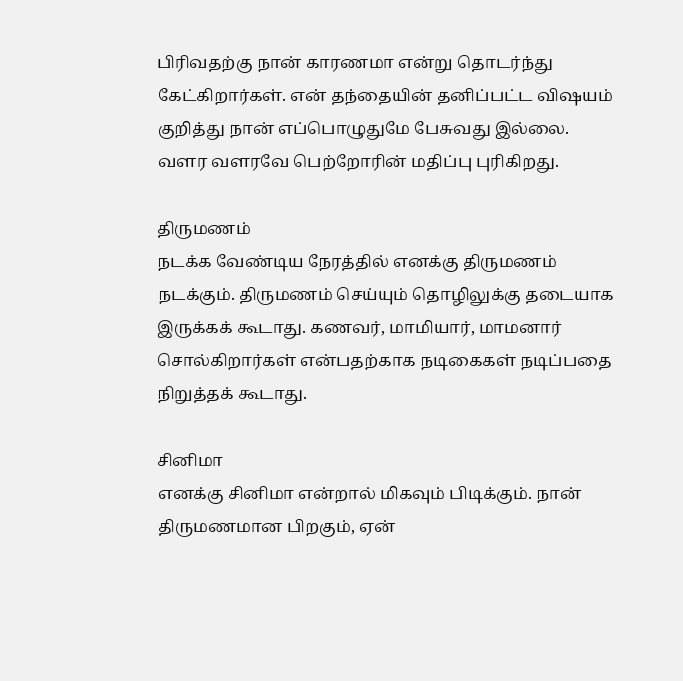பிரிவதற்கு நான் காரணமா என்று தொடர்ந்து கேட்கிறார்கள். என் தந்தையின் தனிப்பட்ட விஷயம் குறித்து நான் எப்பொழுதுமே பேசுவது இல்லை. வளர வளரவே பெற்றோரின் மதிப்பு புரிகிறது.

திருமணம்
நடக்க வேண்டிய நேரத்தில் எனக்கு திருமணம் நடக்கும். திருமணம் செய்யும் தொழிலுக்கு தடையாக இருக்கக் கூடாது. கணவர், மாமியார், மாமனார் சொல்கிறார்கள் என்பதற்காக நடிகைகள் நடிப்பதை நிறுத்தக் கூடாது.

சினிமா
எனக்கு சினிமா என்றால் மிகவும் பிடிக்கும். நான் திருமணமான பிறகும், ஏன்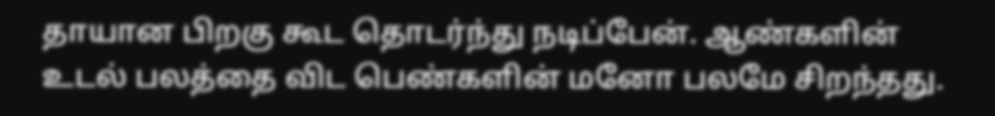தாயான பிறகு கூட தொடர்ந்து நடிப்பேன். ஆண்களின் உடல் பலத்தை விட பெண்களின் மனோ பலமே சிறந்தது.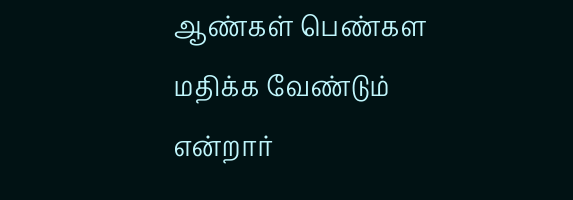ஆண்கள் பெண்கள மதிக்க வேண்டும் என்றார்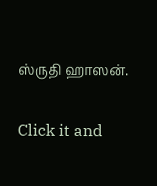ஸ்ருதி ஹாஸன்.


Click it and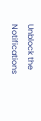Unblock the Notifications